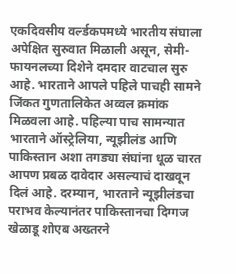एकदिवसीय वर्ल्डकपमध्ये भारतीय संघाला अपेक्षित सुरुवात मिळाली असून, सेमी-फायनलच्या दिशेने दमदार वाटचाल सुरु आहे. भारताने आपले पहिले पाचही सामने जिंकत गुणतालिकेत अव्वल क्रमांक मिळवला आहे. पहिल्या पाच सामन्यात भारताने ऑस्ट्रेलिया, न्यूझीलंड आणि पाकिस्तान अशा तगड्या संघांना धूळ चारत आपण प्रबळ दावेदार असल्याचं दाखवून दिलं आहे. दरम्यान, भारताने न्यूझीलंडचा पराभव केल्यानंतर पाकिस्तानचा दिग्गज खेळाडू शोएब अख्तरने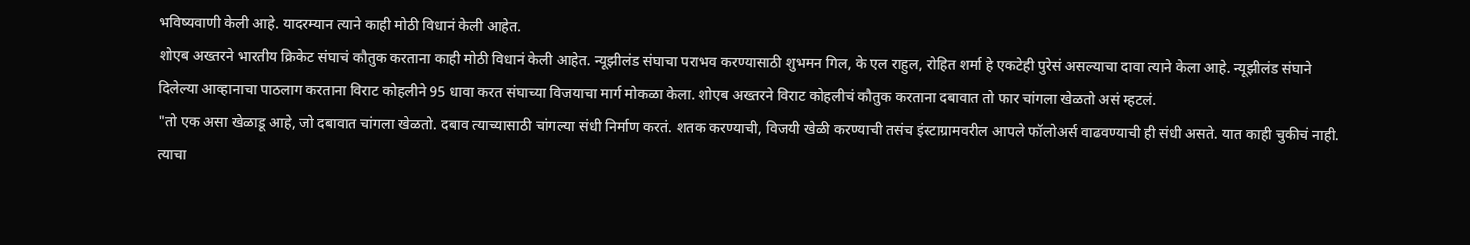भविष्यवाणी केली आहे. यादरम्यान त्याने काही मोठी विधानं केली आहेत.
शोएब अख्तरने भारतीय क्रिकेट संघाचं कौतुक करताना काही मोठी विधानं केली आहेत. न्यूझीलंड संघाचा पराभव करण्यासाठी शुभमन गिल, के एल राहुल, रोहित शर्मा हे एकटेही पुरेसं असल्याचा दावा त्याने केला आहे. न्यूझीलंड संघाने दिलेल्या आव्हानाचा पाठलाग करताना विराट कोहलीने 95 धावा करत संघाच्या विजयाचा मार्ग मोकळा केला. शोएब अख्तरने विराट कोहलीचं कौतुक करताना दबावात तो फार चांगला खेळतो असं म्हटलं.
"तो एक असा खेळाडू आहे, जो दबावात चांगला खेळतो. दबाव त्याच्यासाठी चांगल्या संधी निर्माण करतं. शतक करण्याची, विजयी खेळी करण्याची तसंच इंस्टाग्रामवरील आपले फॉलोअर्स वाढवण्याची ही संधी असते. यात काही चुकीचं नाही. त्याचा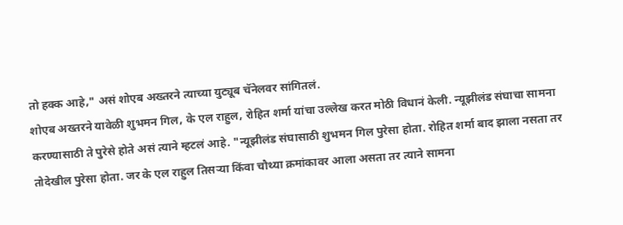तो हक्क आहे," असं शोएब अख्तरने त्याच्या युट्यूब चॅनेलवर सांगितलं.
शोएब अख्तरने यावेळी शुभमन गिल, के एल राहुल, रोहित शर्मा यांचा उल्लेख करत मोठी विधानं केली. न्यूझीलंड संघाचा सामना करण्यासाठी ते पुरेसे होते असं त्याने म्हटलं आहे. "न्यूझीलंड संघासाठी शुभमन गिल पुरेसा होता. रोहित शर्मा बाद झाला नसता तर तोदेखील पुरेसा होता. जर के एल राहुल तिसऱ्या किंवा चौथ्या क्रमांकावर आला असता तर त्याने सामना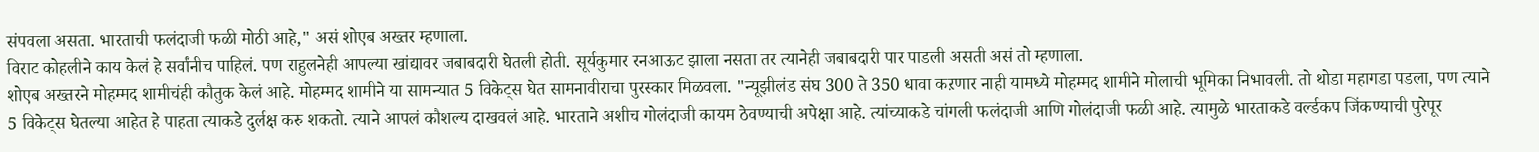संपवला असता. भारताची फलंदाजी फळी मोठी आहे," असं शोएब अख्तर म्हणाला.
विराट कोहलीने काय केलं हे सर्वांनीच पाहिलं. पण राहुलनेही आपल्या खांद्यावर जबाबदारी घेतली होती. सूर्यकुमार रनआऊट झाला नसता तर त्यानेही जबाबदारी पार पाडली असती असं तो म्हणाला.
शोएब अख्तरने मोहम्मद शामीचंही कौतुक केलं आहे. मोहम्मद शामीने या सामन्यात 5 विकेट्स घेत सामनावीराचा पुरस्कार मिळवला. "न्यूझीलंड संघ 300 ते 350 धावा कऱणार नाही यामध्ये मोहम्मद शामीने मोलाची भूमिका निभावली. तो थोडा महागडा पडला, पण त्याने 5 विकेट्स घेतल्या आहेत हे पाहता त्याकडे दुर्लक्ष करु शकतो. त्याने आपलं कौशल्य दाखवलं आहे. भारताने अशीच गोलंदाजी कायम ठेवण्याची अपेक्षा आहे. त्यांच्याकडे चांगली फलंदाजी आणि गोलंदाजी फळी आहे. त्यामुळे भारताकडे वर्ल्डकप जिंकण्याची पुरेपूर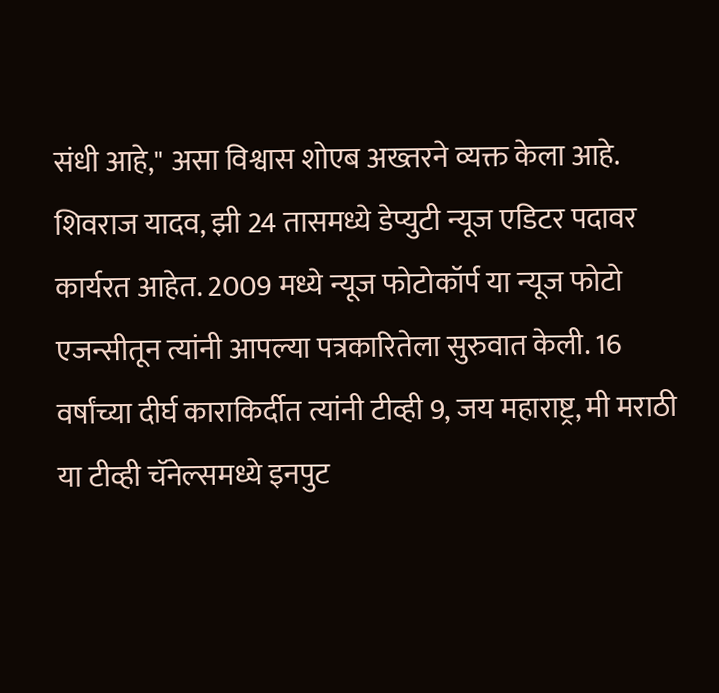संधी आहे," असा विश्वास शोएब अख्तरने व्यक्त केला आहे.
शिवराज यादव, झी 24 तासमध्ये डेप्युटी न्यूज एडिटर पदावर कार्यरत आहेत. 2009 मध्ये न्यूज फोटोकॉर्प या न्यूज फोटो एजन्सीतून त्यांनी आपल्या पत्रकारितेला सुरुवात केली. 16 वर्षांच्या दीर्घ काराकिर्दीत त्यांनी टीव्ही 9, जय महाराष्ट्र, मी मराठी या टीव्ही चॅनेल्समध्ये इनपुट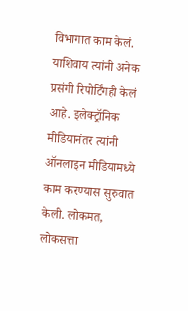विभागात काम केलं. याशिवाय त्यांनी अनेक प्रसंगी रिपोर्टिंगही केलं आहे. इलेक्ट्रॉनिक मीडियानंतर त्यांनी ऑनलाइन मीडियामध्ये काम करण्यास सुरुवात केली. लोकमत, लोकसत्ता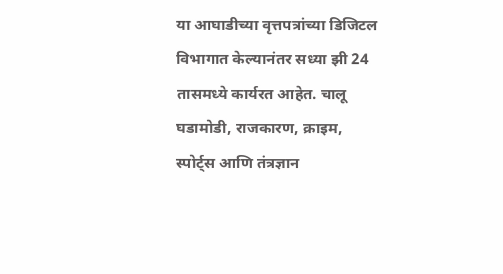या आघाडीच्या वृत्तपत्रांच्या डिजिटल विभागात केल्यानंतर सध्या झी 24 तासमध्ये कार्यरत आहेत. चालू घडामोडी, राजकारण, क्राइम, स्पोर्ट्स आणि तंत्रज्ञान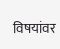विषयांवर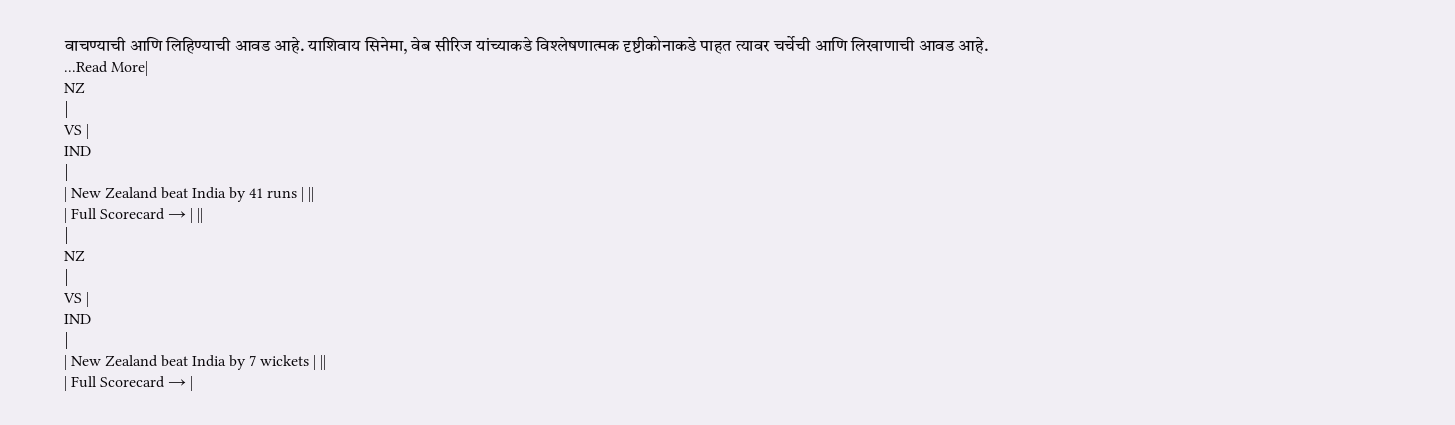वाचण्याची आणि लिहिण्याची आवड आहे. याशिवाय सिनेमा, वेब सीरिज यांच्याकडे विश्लेषणात्मक दृष्टीकोनाकडे पाहत त्यावर चर्चेची आणि लिखाणाची आवड आहे.
...Read More|
NZ
|
VS |
IND
|
| New Zealand beat India by 41 runs | ||
| Full Scorecard → | ||
|
NZ
|
VS |
IND
|
| New Zealand beat India by 7 wickets | ||
| Full Scorecard → |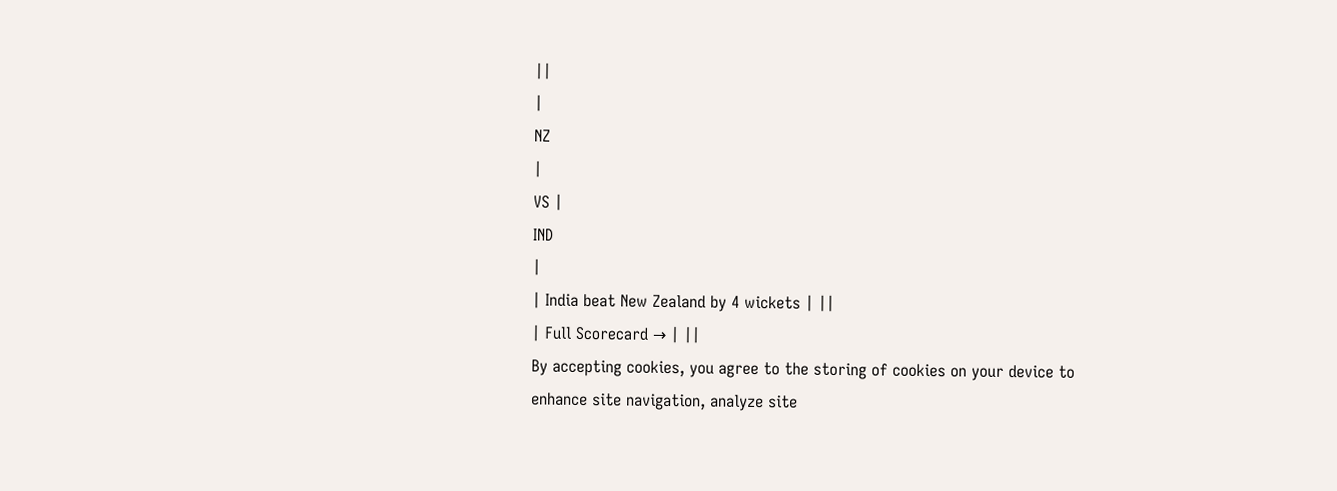||
|
NZ
|
VS |
IND
|
| India beat New Zealand by 4 wickets | ||
| Full Scorecard → | ||
By accepting cookies, you agree to the storing of cookies on your device to enhance site navigation, analyze site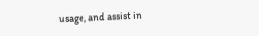usage, and assist in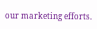our marketing efforts.